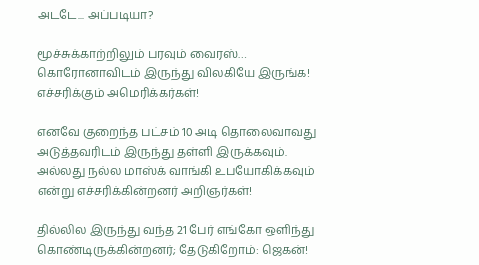அடடே... அப்படியா?

மூச்சுக்காற்றிலும் பரவும் வைரஸ்… கொரோனாவிடம் இருந்து விலகியே இருங்க! எச்சரிக்கும் அமெரிக்கர்கள்!

எனவே குறைந்த பட்சம் 10 அடி தொலைவாவது அடுத்தவரிடம் இருந்து தள்ளி இருக்கவும். அல்லது நல்ல மாஸ்க் வாங்கி உபயோகிக்கவும் என்று எச்சரிக்கின்றனர் அறிஞர்கள்!

தில்லில இருந்து வந்த 21 பேர் எங்கோ ஒளிந்து கொண்டிருக்கின்றனர்; தேடுகிறோம்: ஜெகன்!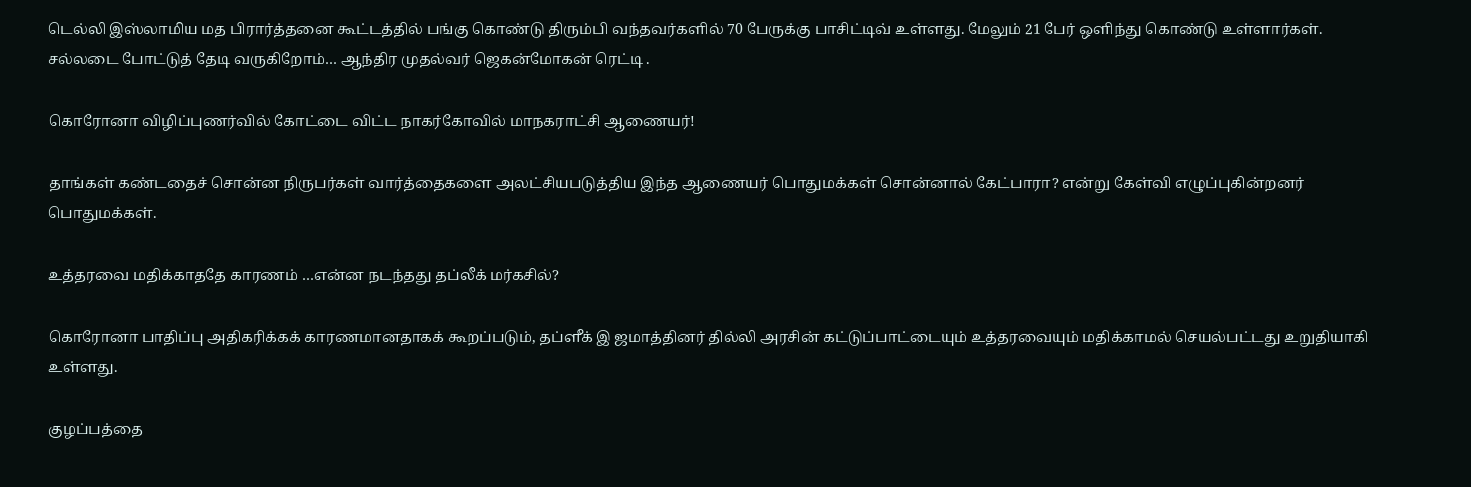டெல்லி இஸ்லாமிய மத பிரார்த்தனை கூட்டத்தில் பங்கு கொண்டு திரும்பி வந்தவர்களில் 70 பேருக்கு பாசிட்டிவ் உள்ளது. மேலும் 21 பேர் ஒளிந்து கொண்டு உள்ளார்கள். சல்லடை போட்டுத் தேடி வருகிறோம்… ஆந்திர முதல்வர் ஜெகன்மோகன் ரெட்டி .

கொரோனா விழிப்புணர்வில் கோட்டை விட்ட நாகர்கோவில் மாநகராட்சி ஆணையர்!

தாங்கள் கண்டதைச் சொன்ன நிருபர்கள் வார்த்தைகளை அலட்சியபடுத்திய இந்த ஆணையர் பொதுமக்கள் சொன்னால் கேட்பாரா? என்று கேள்வி எழுப்புகின்றனர் பொதுமக்கள்.

உத்தரவை மதிக்காததே காரணம் …என்ன நடந்தது தப்லீக் மர்கசில்?

கொரோனா பாதிப்பு அதிகரிக்கக் காரணமானதாகக் கூறப்படும், தப்ளீக் இ ஜமாத்தினர் தில்லி அரசின் கட்டுப்பாட்டையும் உத்தரவையும் மதிக்காமல் செயல்பட்டது உறுதியாகி உள்ளது.

குழப்பத்தை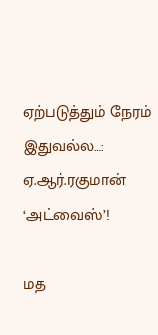ஏற்படுத்தும் நேரம் இதுவல்ல…: ஏ.ஆர்.ரகுமான் ‘அட்வைஸ்’!

மத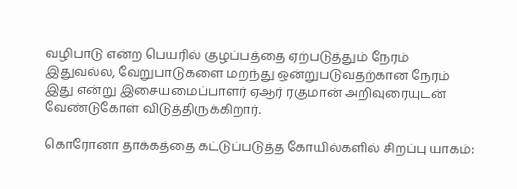வழிபாடு என்ற பெயரில் குழப்பத்தை ஏற்படுத்தும் நேரம் இதுவல்ல, வேறுபாடுகளை மறந்து ஒன்றுபடுவதற்கான நேரம் இது என்று இசையமைப்பாளர் ஏஆர் ரகுமான் அறிவுரையுடன் வேண்டுகோள் விடுத்திருக்கிறார்.

கொரோனா தாக்கத்தை கட்டுப்படுத்த கோயில்களில் சிறப்பு யாகம்: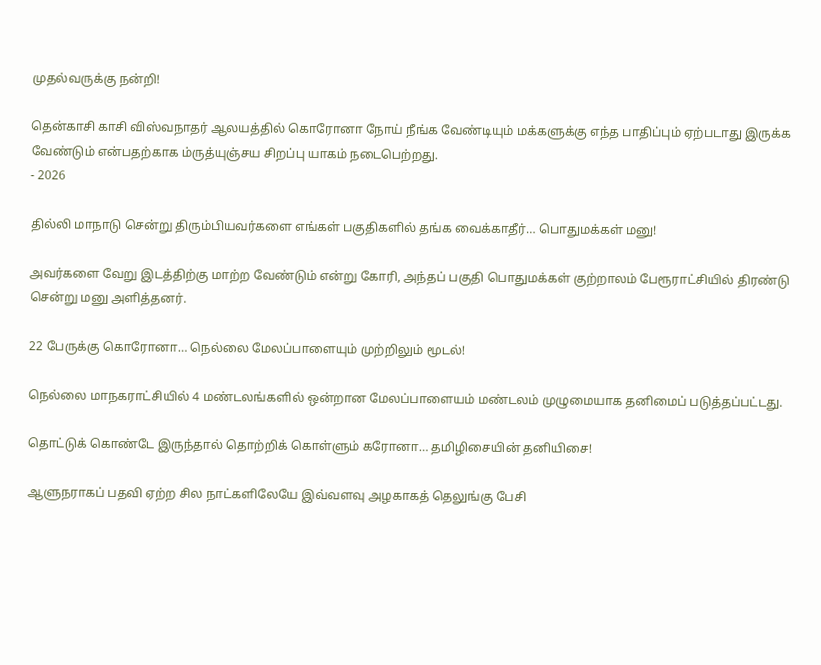முதல்வருக்கு நன்றி!

தென்காசி காசி விஸ்வநாதர் ஆலயத்தில் கொரோனா நோய் நீங்க வேண்டியும் மக்களுக்கு எந்த பாதிப்பும் ஏற்படாது இருக்க வேண்டும் என்பதற்காக ம்ருத்யுஞ்சய சிறப்பு யாகம் நடைபெற்றது.
- 2026

தில்லி மாநாடு சென்று திரும்பியவர்களை எங்கள் பகுதிகளில் தங்க வைக்காதீர்… பொதுமக்கள் மனு!

அவர்களை வேறு இடத்திற்கு மாற்ற வேண்டும் என்று கோரி, அந்தப் பகுதி பொதுமக்கள் குற்றாலம் பேரூராட்சியில் திரண்டு சென்று மனு அளித்தனர்.

22 பேருக்கு கொரோனா… நெல்லை மேலப்பாளையும் முற்றிலும் மூடல்!

நெல்லை மாநகராட்சியில் 4 மண்டலங்களில் ஒன்றான மேலப்பாளையம் மண்டலம் முழுமையாக தனிமைப் படுத்தப்பட்டது.

தொட்டுக் கொண்டே இருந்தால் தொற்றிக் கொள்ளும் கரோனா… தமிழிசையின் தனியிசை!

ஆளுநராகப் பதவி ஏற்ற சில நாட்களிலேயே இவ்வளவு அழகாகத் தெலுங்கு பேசி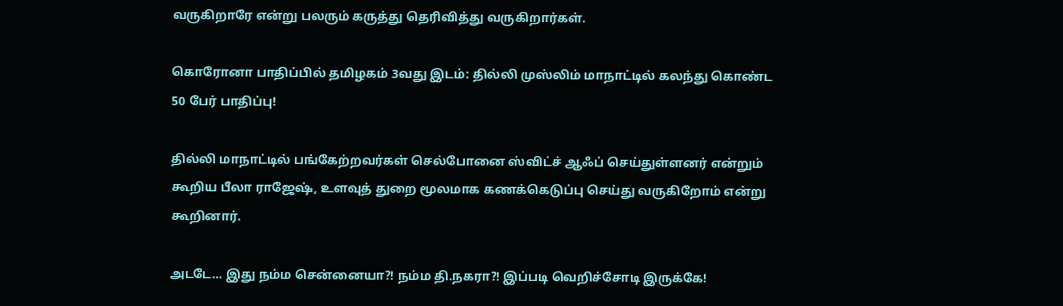வருகிறாரே என்று பலரும் கருத்து தெரிவித்து வருகிறார்கள்.

கொரோனா பாதிப்பில் தமிழகம் 3வது இடம்: தில்லி முஸ்லிம் மாநாட்டில் கலந்து கொண்ட 50 பேர் பாதிப்பு!

தில்லி மாநாட்டில் பங்கேற்றவர்கள் செல்போனை ஸ்விட்ச் ஆஃப் செய்துள்ளனர் என்றும் கூறிய பீலா ராஜேஷ், உளவுத் துறை மூலமாக கணக்கெடுப்பு செய்து வருகிறோம் என்று கூறினார்.

அடடே… இது நம்ம சென்னையா?! நம்ம தி.நகரா?! இப்படி வெறிச்சோடி இருக்கே!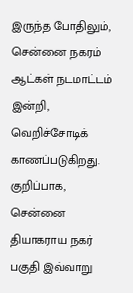இருந்த போதிலும், சென்னை நகரம் ஆட்கள் நடமாட்டம் இன்றி, வெறிச்சோடிக் காணப்படுகிறது. குறிப்பாக, சென்னை தியாகராய நகர் பகுதி இவ்வாறு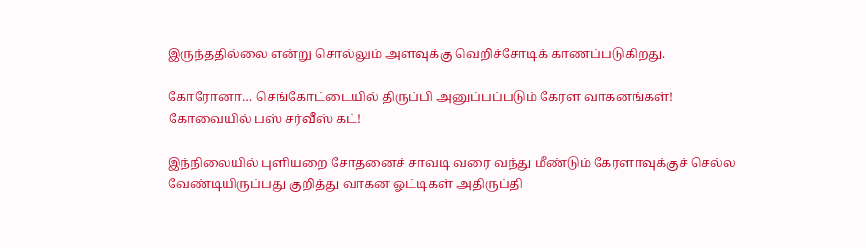இருந்ததில்லை என்று சொல்லும் அளவுக்கு வெறிச்சோடிக் காணப்படுகிறது.

கோரோனா… செங்கோட்டையில் திருப்பி அனுப்பப்படும் கேரள வாகனங்கள்! கோவையில் பஸ் சர்வீஸ் கட்!

இந்நிலையில் புளியறை சோதனைச் சாவடி வரை வந்து மீண்டும் கேரளாவுக்குச் செல்ல வேண்டியிருப்பது குறித்து வாகன ஓட்டிகள் அதிருப்தி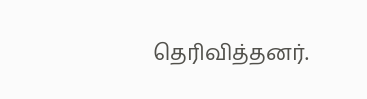தெரிவித்தனர்.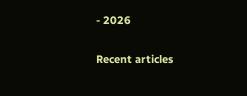- 2026

Recent articles